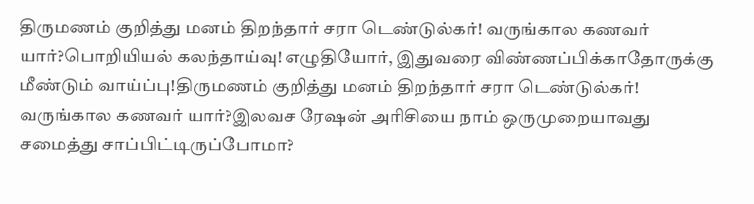திருமணம் குறித்து மனம் திறந்தார் சரா டெண்டுல்கர்! வருங்கால கணவர் யார்?பொறியியல் கலந்தாய்வு! எழுதியோர், இதுவரை விண்ணப்பிக்காதோருக்கு மீண்டும் வாய்ப்பு!திருமணம் குறித்து மனம் திறந்தார் சரா டெண்டுல்கர்! வருங்கால கணவர் யார்?இலவச ரேஷன் அரிசியை நாம் ஒருமுறையாவது சமைத்து சாப்பிட்டிருப்போமா?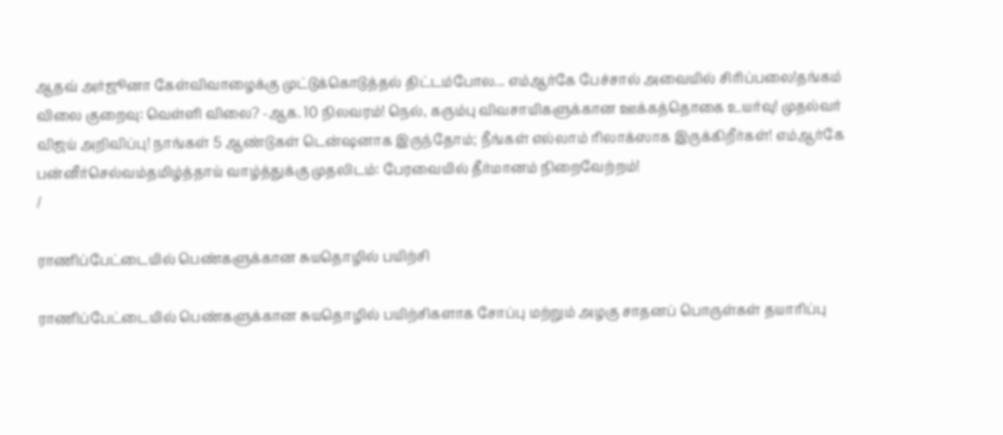ஆதவ் அர்ஜூனா கேள்விவாழைக்கு முட்டுக்கொடுத்தல் திட்டம்போல... எம்ஆர்கே பேச்சால் அவையில் சிரிப்பலை!தங்கம் விலை குறைவு: வெள்ளி விலை? -ஆக. 10 நிலவரம்! நெல், கரும்பு விவசாயிகளுக்கான ஊக்கத்தொகை உயர்வு! முதல்வர் விஜய் அறிவிப்பு! நாங்கள் 5 ஆண்டுகள் டென்ஷனாக இருந்தோம்; நீங்கள் எல்லாம் ரிலாக்ஸாக இருக்கிறீர்கள்! எம்ஆர்கே பன்னீர்செல்வம்தமிழ்த்தாய் வாழ்த்துக்கு முதலிடம்: பேரவையில் தீர்மானம் நிறைவேற்றம்!
/

ராணிப்பேட்டையில் பெண்களுக்கான சுயதொழில் பயிற்சி

ராணிப்பேட்டையில் பெண்களுக்கான சுயதொழில் பயிற்சிகளாக சோப்பு மற்றும் அழகு சாதனப் பொருள்கள் தயாரிப்பு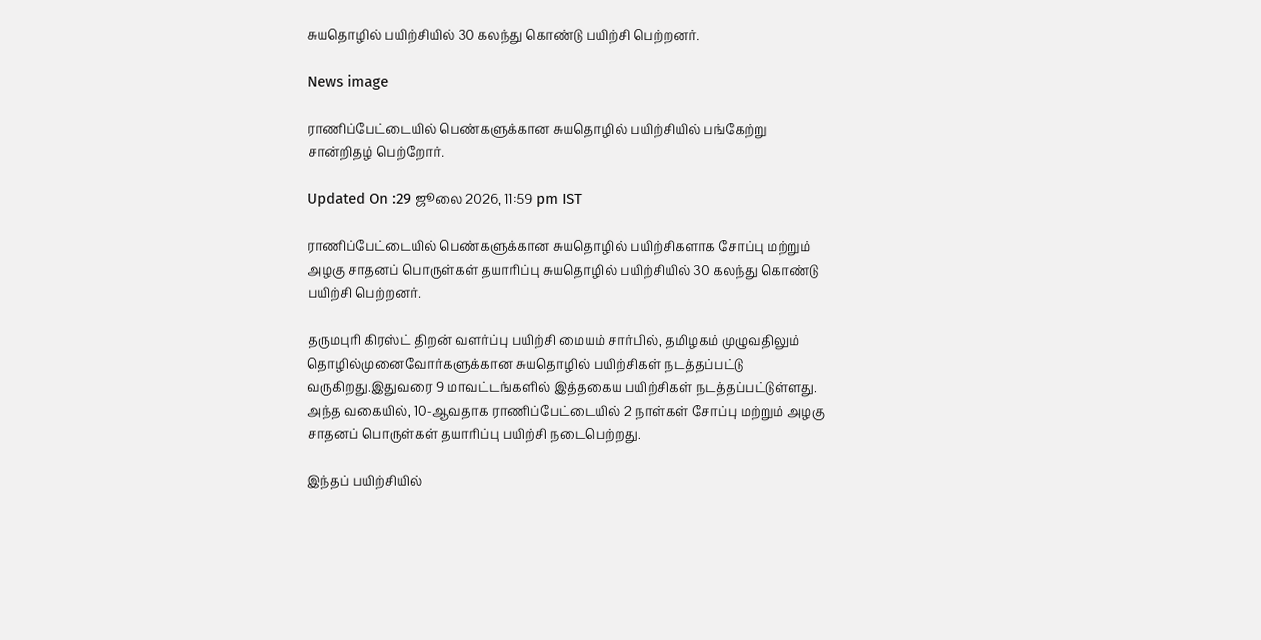சுயதொழில் பயிற்சியில் 30 கலந்து கொண்டு பயிற்சி பெற்றனர்.

News image

ராணிப்பேட்டையில் பெண்களுக்கான சுயதொழில் பயிற்சியில் பங்கேற்று சான்றிதழ் பெற்றோர்.

Updated On :29 ஜூலை 2026, 11:59 pm IST

ராணிப்பேட்டையில் பெண்களுக்கான சுயதொழில் பயிற்சிகளாக சோப்பு மற்றும் அழகு சாதனப் பொருள்கள் தயாரிப்பு சுயதொழில் பயிற்சியில் 30 கலந்து கொண்டு பயிற்சி பெற்றனர்.

தருமபுரி கிரஸ்ட் திறன் வளர்ப்பு பயிற்சி மையம் சார்பில், தமிழகம் முழுவதிலும் தொழில்முனைவோர்களுக்கான சுயதொழில் பயிற்சிகள் நடத்தப்பட்டு வருகிறது.இதுவரை 9 மாவட்டங்களில் இத்தகைய பயிற்சிகள் நடத்தப்பட்டுள்ளது. அந்த வகையில், 10-ஆவதாக ராணிப்பேட்டையில் 2 நாள்கள் சோப்பு மற்றும் அழகு சாதனப் பொருள்கள் தயாரிப்பு பயிற்சி நடைபெற்றது.

இந்தப் பயிற்சியில்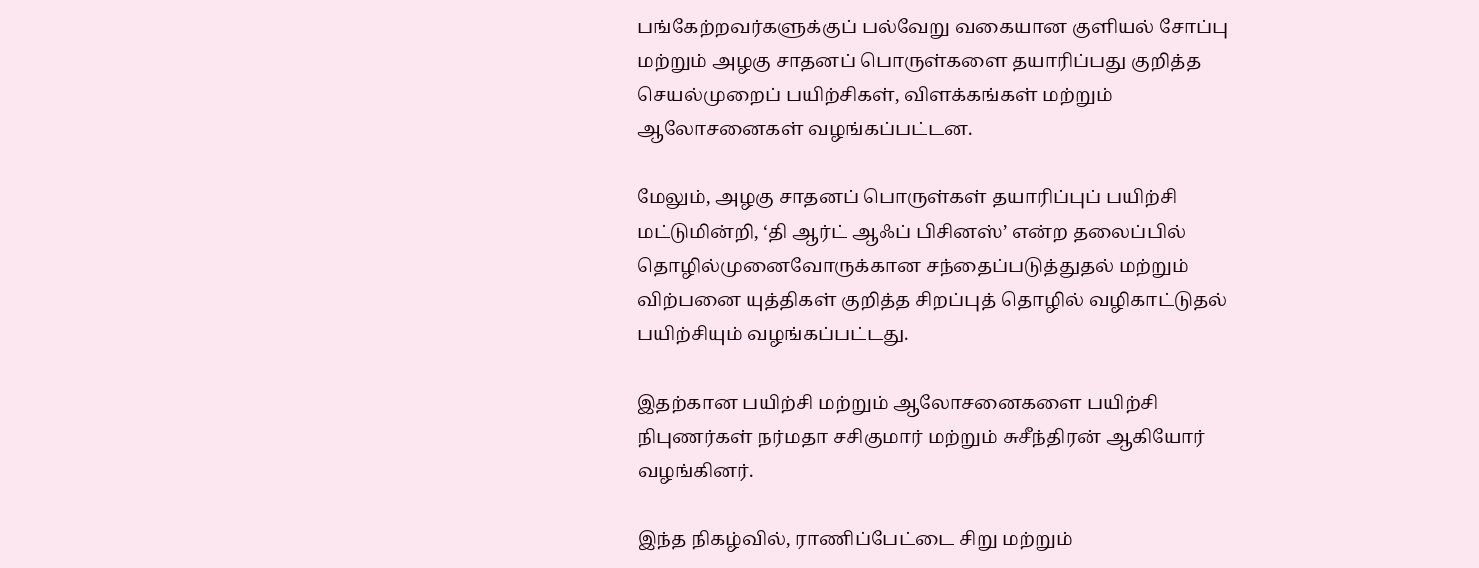பங்கேற்றவர்களுக்குப் பல்வேறு வகையான குளியல் சோப்பு மற்றும் அழகு சாதனப் பொருள்களை தயாரிப்பது குறித்த செயல்முறைப் பயிற்சிகள், விளக்கங்கள் மற்றும் ஆலோசனைகள் வழங்கப்பட்டன.

மேலும், அழகு சாதனப் பொருள்கள் தயாரிப்புப் பயிற்சி மட்டுமின்றி, ‘தி ஆர்ட் ஆஃப் பிசினஸ்’ என்ற தலைப்பில் தொழில்முனைவோருக்கான சந்தைப்படுத்துதல் மற்றும் விற்பனை யுத்திகள் குறித்த சிறப்புத் தொழில் வழிகாட்டுதல் பயிற்சியும் வழங்கப்பட்டது.

இதற்கான பயிற்சி மற்றும் ஆலோசனைகளை பயிற்சி நிபுணர்கள் நர்மதா சசிகுமார் மற்றும் சுசீந்திரன் ஆகியோர் வழங்கினர்.

இந்த நிகழ்வில், ராணிப்பேட்டை சிறு மற்றும்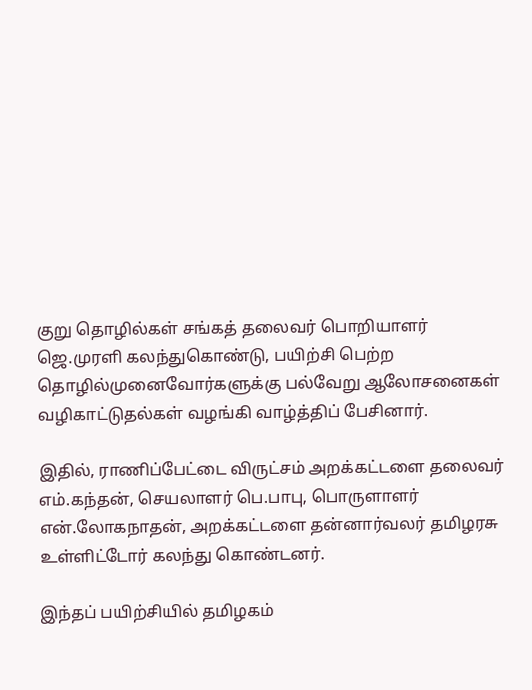குறு தொழில்கள் சங்கத் தலைவர் பொறியாளர் ஜெ.முரளி கலந்துகொண்டு, பயிற்சி பெற்ற தொழில்முனைவோர்களுக்கு பல்வேறு ஆலோசனைகள் வழிகாட்டுதல்கள் வழங்கி வாழ்த்திப் பேசினார்.

இதில், ராணிப்பேட்டை விருட்சம் அறக்கட்டளை தலைவர் எம்.கந்தன், செயலாளர் பெ.பாபு, பொருளாளர் என்.லோகநாதன், அறக்கட்டளை தன்னார்வலர் தமிழரசு உள்ளிட்டோர் கலந்து கொண்டனர்.

இந்தப் பயிற்சியில் தமிழகம்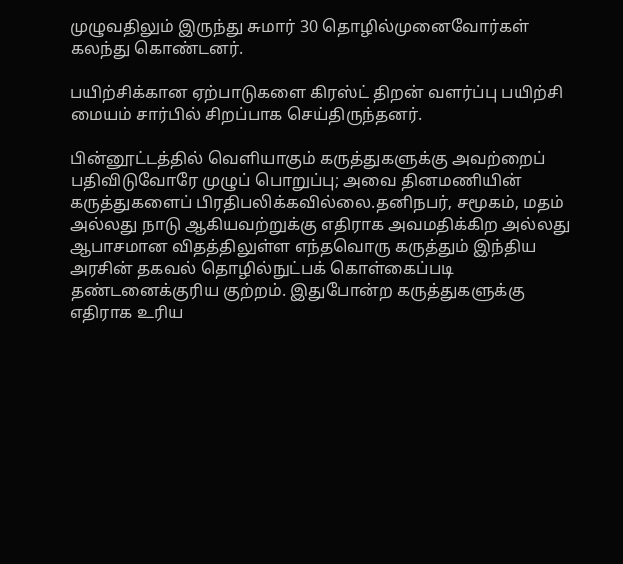முழுவதிலும் இருந்து சுமார் 30 தொழில்முனைவோர்கள் கலந்து கொண்டனர்.

பயிற்சிக்கான ஏற்பாடுகளை கிரஸ்ட் திறன் வளர்ப்பு பயிற்சி மையம் சார்பில் சிறப்பாக செய்திருந்தனர்.

பின்னூட்டத்தில் வெளியாகும் கருத்துகளுக்கு அவற்றைப் பதிவிடுவோரே முழுப் பொறுப்பு; அவை தினமணியின் கருத்துகளைப் பிரதிபலிக்கவில்லை.தனிநபர், சமூகம், மதம் அல்லது நாடு ஆகியவற்றுக்கு எதிராக அவமதிக்கிற அல்லது ஆபாசமான விதத்திலுள்ள எந்தவொரு கருத்தும் இந்திய அரசின் தகவல் தொழில்நுட்பக் கொள்கைப்படி தண்டனைக்குரிய குற்றம். இதுபோன்ற கருத்துகளுக்கு எதிராக உரிய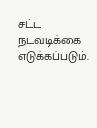சட்ட நடவடிக்கை எடுக்கப்படும்.